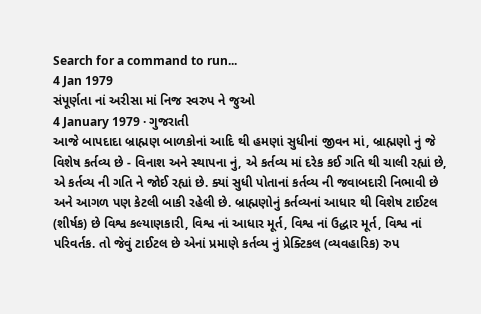Search for a command to run...
4 Jan 1979
સંપૂર્ણતા નાં અરીસા માં નિજ સ્વરુપ ને જુઓ
4 January 1979 · ગુજરાતી
આજે બાપદાદા બ્રાહ્મણ બાળકોનાં આદિ થી હમણાં સુધીનાં જીવન માં, બ્રાહ્મણો નું જે વિશેષ કર્તવ્ય છે - વિનાશ અને સ્થાપના નું, એ કર્તવ્ય માં દરેક કઈ ગતિ થી ચાલી રહ્યાં છે, એ કર્તવ્ય ની ગતિ ને જોઈ રહ્યાં છે. ક્યાં સુધી પોતાનાં કર્તવ્ય ની જવાબદારી નિભાવી છે અને આગળ પણ કેટલી બાકી રહેલી છે. બ્રાહ્મણોનું કર્તવ્યનાં આધાર થી વિશેષ ટાઈટલ (શીર્ષક) છે વિશ્વ કલ્યાણકારી, વિશ્વ નાં આધાર મૂર્ત, વિશ્વ નાં ઉદ્ધાર મૂર્ત, વિશ્વ નાં પરિવર્તક. તો જેવું ટાઈટલ છે એનાં પ્રમાણે કર્તવ્ય નું પ્રેક્ટિકલ (વ્યવહારિક) રુપ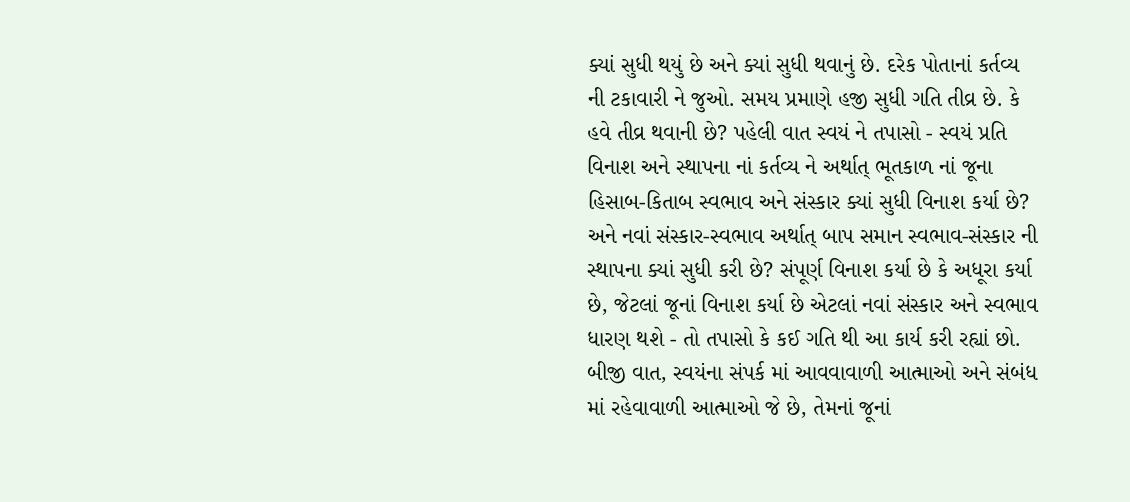ક્યાં સુધી થયું છે અને ક્યાં સુધી થવાનું છે. દરેક પોતાનાં કર્તવ્ય ની ટકાવારી ને જુઓ. સમય પ્રમાણે હજી સુધી ગતિ તીવ્ર છે. કે હવે તીવ્ર થવાની છે? પહેલી વાત સ્વયં ને તપાસો - સ્વયં પ્રતિ વિનાશ અને સ્થાપના નાં કર્તવ્ય ને અર્થાત્ ભૂતકાળ નાં જૂના હિસાબ-કિતાબ સ્વભાવ અને સંસ્કાર ક્યાં સુધી વિનાશ કર્યા છે? અને નવાં સંસ્કાર-સ્વભાવ અર્થાત્ બાપ સમાન સ્વભાવ-સંસ્કાર ની સ્થાપના ક્યાં સુધી કરી છે? સંપૂર્ણ વિનાશ કર્યા છે કે અધૂરા કર્યા છે, જેટલાં જૂનાં વિનાશ કર્યા છે એટલાં નવાં સંસ્કાર અને સ્વભાવ ધારણ થશે - તો તપાસો કે કઈ ગતિ થી આ કાર્ય કરી રહ્યાં છો.
બીજી વાત, સ્વયંના સંપર્ક માં આવવાવાળી આત્માઓ અને સંબંધ માં રહેવાવાળી આત્માઓ જે છે, તેમનાં જૂનાં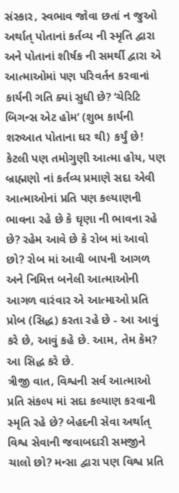સંસ્કાર, સ્વભાવ જોવા છતાં ન જુઓ અર્થાત્ પોતાનાં કર્તવ્ય ની સ્મૃતિ દ્વારા અને પોતાનાં શીર્ષક ની સમર્થી દ્વારા એ આત્માઓમાં પણ પરિવર્તન કરવાનાં કાર્યની ગતિ ક્યાં સુધી છે? ‘ચેરિટિ બિગન્સ એટ હોમ’ (શુભ કાર્યની શરુઆત પોતાના ઘર થી) કર્યું છે! કેટલી પણ તમોગુણી આત્મા હોય, પણ બ્રાહ્મણો નાં કર્તવ્ય પ્રમાણે સદા એવી આત્માઓનાં પ્રતિ પણ કલ્યાણની ભાવના રહે છે કે ઘૃણા ની ભાવના રહે છે? રહેમ આવે છે કે રોબ માં આવો છો? રોબ માં આવી બાપની આગળ અને નિમિત્ત બનેલી આત્માઓની આગળ વારંવાર એ આત્માઓ પ્રતિ પ્રોબ (સિદ્ધ) કરતા રહે છે - આ આવું કરે છે, આવું કહે છે. આમ, તેમ કેમ? આ સિદ્ધ કરે છે.
ત્રીજી વાત, વિશ્વની સર્વ આત્માઓ પ્રતિ સંકલ્પ માં સદા કલ્યાણ કરવાની સ્મૃતિ રહે છે? બેહદની સેવા અર્થાત્ વિશ્વ સેવાની જવાબદારી સમજીને ચાલો છો? મન્સા દ્વારા પણ વિશ્વ પ્રતિ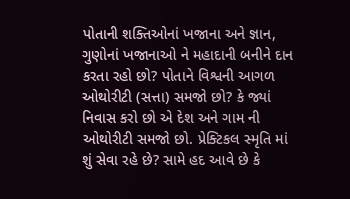પોતાની શક્તિઓનાં ખજાના અને જ્ઞાન, ગુણોનાં ખજાનાઓ ને મહાદાની બનીને દાન કરતા રહો છો? પોતાને વિશ્વની આગળ ઓથોરીટી (સત્તા) સમજો છો? કે જ્યાં નિવાસ કરો છો એ દેશ અને ગામ ની ઓથોરીટી સમજો છો. પ્રેક્ટિકલ સ્મૃતિ માં શું સેવા રહે છે? સામે હદ આવે છે કે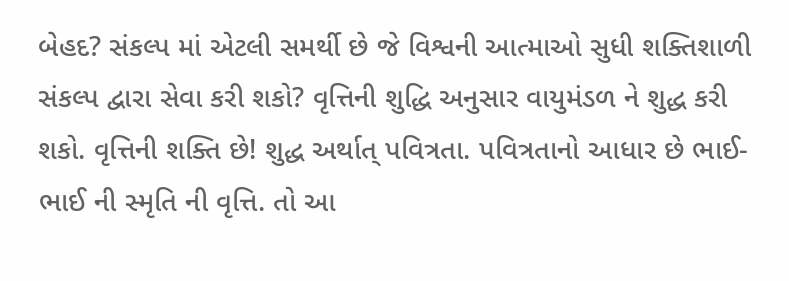બેહદ? સંકલ્પ માં એટલી સમર્થી છે જે વિશ્વની આત્માઓ સુધી શક્તિશાળી સંકલ્પ દ્વારા સેવા કરી શકો? વૃત્તિની શુદ્ધિ અનુસાર વાયુમંડળ ને શુદ્ધ કરી શકો. વૃત્તિની શક્તિ છે! શુદ્ધ અર્થાત્ પવિત્રતા. પવિત્રતાનો આધાર છે ભાઈ-ભાઈ ની સ્મૃતિ ની વૃત્તિ. તો આ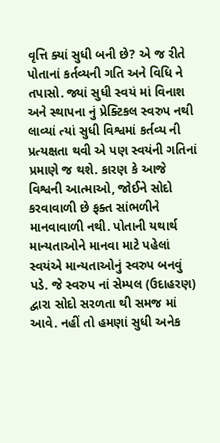વૃત્તિ ક્યાં સુધી બની છે? એ જ રીતે પોતાનાં કર્તવ્યની ગતિ અને વિધિ ને તપાસો. જ્યાં સુધી સ્વયં માં વિનાશ અને સ્થાપના નું પ્રેક્ટિકલ સ્વરુપ નથી લાવ્યાં ત્યાં સુધી વિશ્વમાં કર્તવ્ય ની પ્રત્યક્ષતા થવી એ પણ સ્વયંની ગતિનાં પ્રમાણે જ થશે. કારણ કે આજે વિશ્વની આત્માઓ, જોઈને સોદો કરવાવાળી છે ફક્ત સાંભળીને માનવાવાળી નથી. પોતાની યથાર્થ માન્યતાઓને માનવા માટે પહેલાં સ્વયંએ માન્યતાઓનું સ્વરુપ બનવું પડે. જે સ્વરુપ નાં સેમ્પલ (ઉદાહરણ) દ્વારા સોદો સરળતા થી સમજ માં આવે. નહીં તો હમણાં સુધી અનેક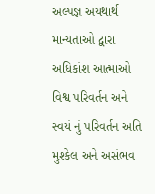અલ્પજ્ઞ અયથાર્થ માન્યતાઓ દ્વારા અધિકાંશ આત્માઓ વિશ્વ પરિવર્તન અને સ્વયં નું પરિવર્તન અતિ મુશ્કેલ અને અસંભવ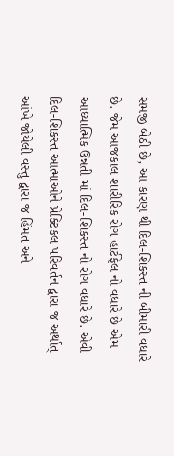સમજી બેઠી છે, આ કારણ થી દિલ-શિકસ્ત ની બીમારી વધારે છે. જેમ આજકાલ શારીરિક રોગ હાર્ટફેલ નો વધારે છે એમ આધ્યાત્મિક ઉન્નતી માં દિલ-શિકસ્ત નો રોગ વધારે છે. એવી દિલ-શિકસ્ત આત્માઓને પ્રેક્ટિકલ પરિવર્તન દ્વારા જ અર્થાત્ આંખે જોયેલી વસ્તુ દ્વારા જ હિંમત અને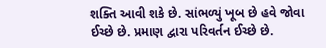શક્તિ આવી શકે છે. સાંભળ્યું ખૂબ છે હવે જોવા ઈચ્છે છે. પ્રમાણ દ્વારા પરિવર્તન ઈચ્છે છે.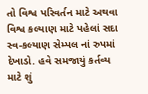તો વિશ્વ પરિવર્તન માટે અથવા વિશ્વ કલ્યાણ માટે પહેલાં સદા સ્વ-કલ્યાણ સેમ્પલ નાં રુપમાં દેખાડો. હવે સમજાયું કર્તવ્ય માટે શું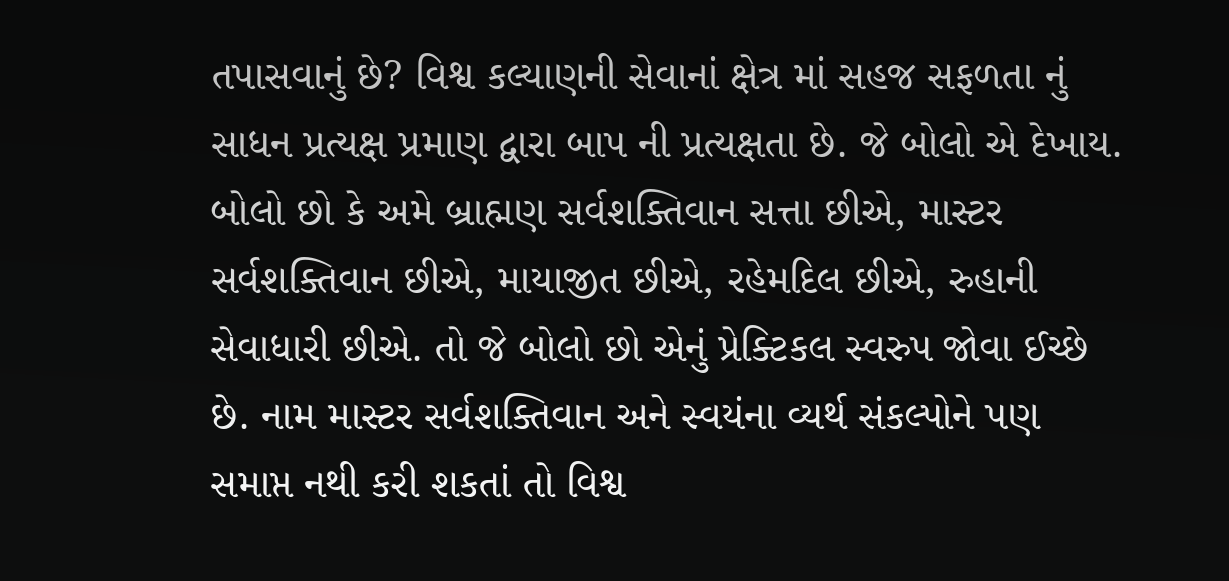તપાસવાનું છે? વિશ્વ કલ્યાણની સેવાનાં ક્ષેત્ર માં સહજ સફળતા નું સાધન પ્રત્યક્ષ પ્રમાણ દ્વારા બાપ ની પ્રત્યક્ષતા છે. જે બોલો એ દેખાય. બોલો છો કે અમે બ્રાહ્મણ સર્વશક્તિવાન સત્તા છીએ, માસ્ટર સર્વશક્તિવાન છીએ, માયાજીત છીએ, રહેમદિલ છીએ, રુહાની સેવાધારી છીએ. તો જે બોલો છો એનું પ્રેક્ટિકલ સ્વરુપ જોવા ઈચ્છે છે. નામ માસ્ટર સર્વશક્તિવાન અને સ્વયંના વ્યર્થ સંકલ્પોને પણ સમાપ્ત નથી કરી શકતાં તો વિશ્વ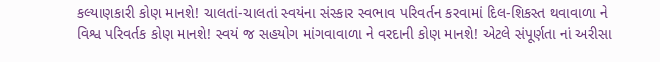કલ્યાણકારી કોણ માનશે! ચાલતાં-ચાલતાં સ્વયંના સંસ્કાર સ્વભાવ પરિવર્તન કરવામાં દિલ-શિકસ્ત થવાવાળા ને વિશ્વ પરિવર્તક કોણ માનશે! સ્વયં જ સહયોગ માંગવાવાળા ને વરદાની કોણ માનશે! એટલે સંપૂર્ણતા નાં અરીસા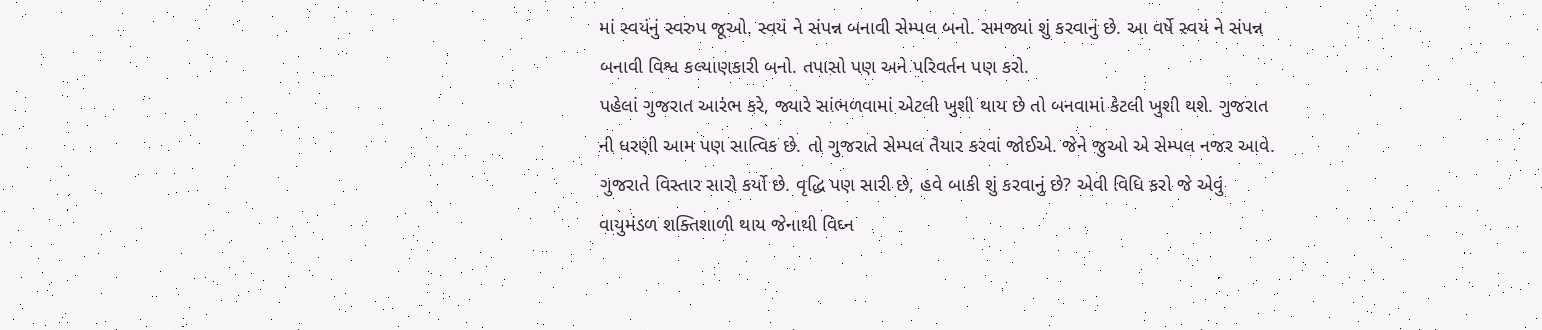માં સ્વયંનું સ્વરુપ જૂઓ. સ્વયં ને સંપન્ન બનાવી સેમ્પલ બનો. સમજ્યાં શું કરવાનું છે. આ વર્ષે સ્વયં ને સંપન્ન બનાવી વિશ્વ કલ્યાણકારી બનો. તપાસો પણ અને પરિવર્તન પણ કરો.
પહેલાં ગુજરાત આરંભ કરે, જ્યારે સાંભળવામાં એટલી ખુશી થાય છે તો બનવામાં કેટલી ખુશી થશે. ગુજરાત ની ધરણી આમ પણ સાત્વિક છે. તો ગુજરાતે સેમ્પલ તૈયાર કરવાં જોઈએ. જેને જુઓ એ સેમ્પલ નજર આવે. ગુજરાતે વિસ્તાર સારો કર્યો છે. વૃદ્ધિ પણ સારી છે, હવે બાકી શું કરવાનું છે? એવી વિધિ કરો જે એવું વાયુમંડળ શક્તિશાળી થાય જેનાથી વિઘ્ન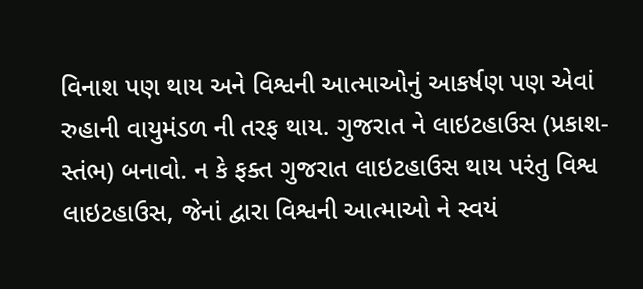વિનાશ પણ થાય અને વિશ્વની આત્માઓનું આકર્ષણ પણ એવાં રુહાની વાયુમંડળ ની તરફ થાય. ગુજરાત ને લાઇટહાઉસ (પ્રકાશ-સ્તંભ) બનાવો. ન કે ફક્ત ગુજરાત લાઇટહાઉસ થાય પરંતુ વિશ્વ લાઇટહાઉસ, જેનાં દ્વારા વિશ્વની આત્માઓ ને સ્વયં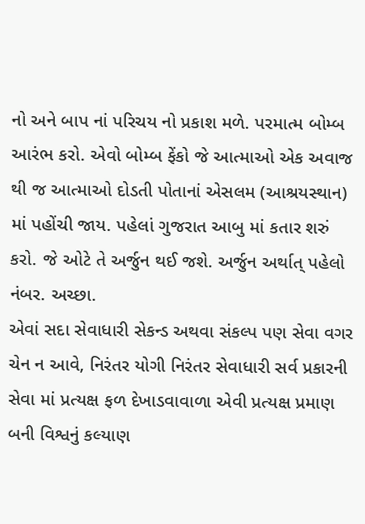નો અને બાપ નાં પરિચય નો પ્રકાશ મળે. પરમાત્મ બોમ્બ આરંભ કરો. એવો બોમ્બ ફેંકો જે આત્માઓ એક અવાજ થી જ આત્માઓ દોડતી પોતાનાં એસલમ (આશ્રયસ્થાન) માં પહોંચી જાય. પહેલાં ગુજરાત આબુ માં કતાર શરું કરો. જે ઓટે તે અર્જુન થઈ જશે. અર્જુન અર્થાત્ પહેલો નંબર. અચ્છા.
એવાં સદા સેવાધારી સેકન્ડ અથવા સંકલ્પ પણ સેવા વગર ચેન ન આવે, નિરંતર યોગી નિરંતર સેવાધારી સર્વ પ્રકારની સેવા માં પ્રત્યક્ષ ફળ દેખાડવાવાળા એવી પ્રત્યક્ષ પ્રમાણ બની વિશ્વનું કલ્યાણ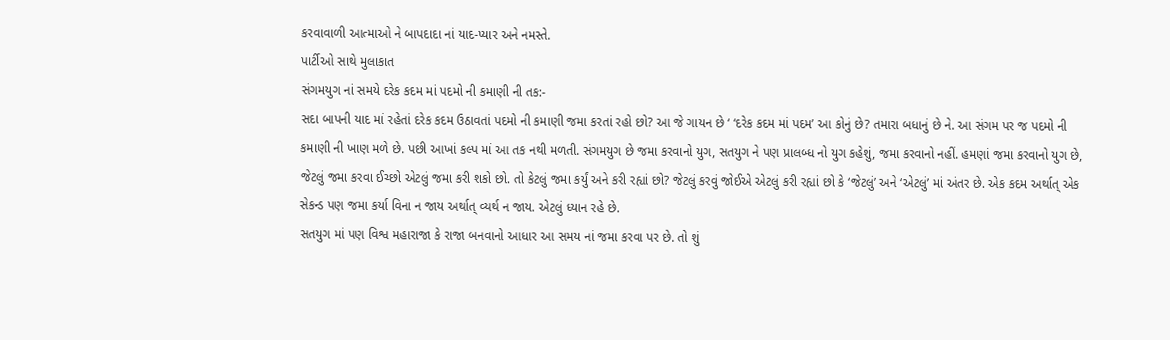કરવાવાળી આત્માઓ ને બાપદાદા નાં યાદ-પ્યાર અને નમસ્તે.
પાર્ટીઓ સાથે મુલાકાત
સંગમયુગ નાં સમયે દરેક કદમ માં પદમો ની કમાણી ની તક:-
સદા બાપની યાદ માં રહેતાં દરેક કદમ ઉઠાવતાં પદમો ની કમાણી જમા કરતાં રહો છો? આ જે ગાયન છે ‘ ‘દરેક કદમ માં પદમ’ આ કોનું છે? તમારા બધાનું છે ને. આ સંગમ પર જ પદમો ની કમાણી ની ખાણ મળે છે. પછી આખાં કલ્પ માં આ તક નથી મળતી. સંગમયુગ છે જમા કરવાનો યુગ, સતયુગ ને પણ પ્રાલબ્ધ નો યુગ કહેશું, જમા કરવાનો નહીં. હમણાં જમા કરવાનો યુગ છે, જેટલું જમા કરવા ઈચ્છો એટલું જમા કરી શકો છો. તો કેટલું જમા કર્યું અને કરી રહ્યાં છો? જેટલું કરવું જોઈએ એટલું કરી રહ્યાં છો કે ‘જેટલું’ અને ‘એટલું’ માં અંતર છે. એક કદમ અર્થાત્ એક સેકન્ડ પણ જમા કર્યા વિના ન જાય અર્થાત્ વ્યર્થ ન જાય. એટલું ધ્યાન રહે છે.
સતયુગ માં પણ વિશ્વ મહારાજા કે રાજા બનવાનો આધાર આ સમય નાં જમા કરવા પર છે. તો શું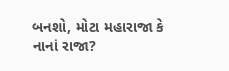બનશો, મોટા મહારાજા કે નાનાં રાજા?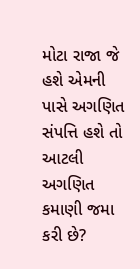મોટા રાજા જે હશે એમની પાસે અગણિત સંપત્તિ હશે તો આટલી અગણિત કમાણી જમા કરી છે?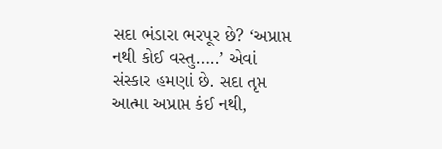સદા ભંડારા ભરપૂર છે? ‘અપ્રાપ્ત નથી કોઈ વસ્તુ…..’ એવાં સંસ્કાર હમણાં છે. સદા તૃપ્ત આત્મા અપ્રાપ્ત કંઈ નથી,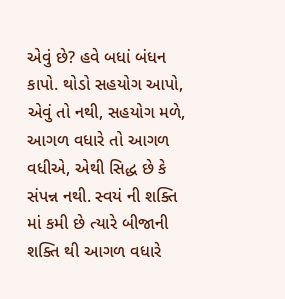એવું છે? હવે બધાં બંધન કાપો. થોડો સહયોગ આપો, એવું તો નથી, સહયોગ મળે, આગળ વધારે તો આગળ વધીએ, એથી સિદ્ધ છે કે સંપન્ન નથી. સ્વયં ની શક્તિ માં કમી છે ત્યારે બીજાની શક્તિ થી આગળ વધારે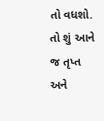તો વધશો. તો શું આને જ તૃપ્ત અને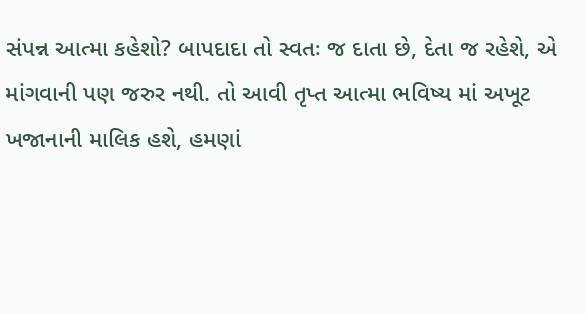સંપન્ન આત્મા કહેશો? બાપદાદા તો સ્વતઃ જ દાતા છે, દેતા જ રહેશે, એ માંગવાની પણ જરુર નથી. તો આવી તૃપ્ત આત્મા ભવિષ્ય માં અખૂટ ખજાનાની માલિક હશે, હમણાં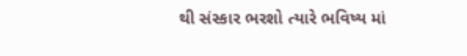થી સંસ્કાર ભરશો ત્યારે ભવિષ્ય માં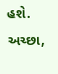હશે. અચ્છા,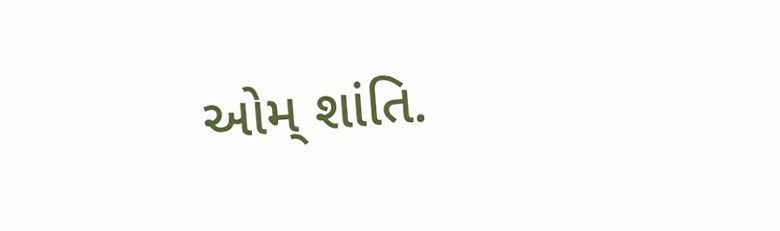ઓમ્ શાંતિ.